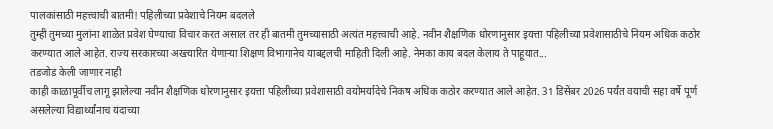पालकांसाठी महत्त्वाची बातमी! पहिलीच्या प्रवेशाचे नियम बदलले
तुम्ही तुमच्या मुलांना शाळेत प्रवेश घेण्याचा विचार करत असाल तर ही बातमी तुमच्यासाठी अत्यंत महत्त्वाची आहे. नवीन शैक्षणिक धोरणानुसार इयत्ता पहिलीच्या प्रवेशासाठीचे नियम अधिक कठोर करण्यात आले आहेत. राज्य सरकारच्या अख्त्यारित येणाऱ्या शिक्षण विभागानेच याबद्दलची माहिती दिली आहे. नेमका काय बदल केलाय ते पाहूयात...
तडजोड केली जाणार नाही
काही काळापूर्वीच लागू झालेल्या नवीन शैक्षणिक धोरणानुसार इयत्ता पहिलीच्या प्रवेशासाठी वयोमर्यादेचे निकष अधिक कठोर करण्यात आले आहेत. 31 डिसेंबर 2026 पर्यंत वयाची सहा वर्षे पूर्ण असलेल्या विद्यार्थ्यांनाच यंदाच्या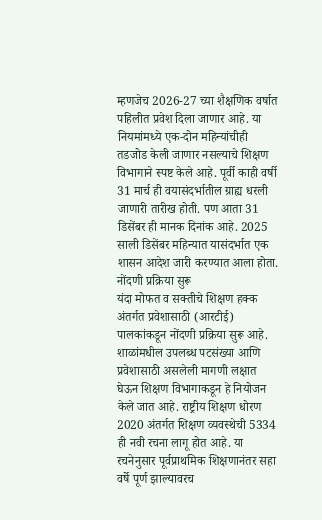म्हणजेच 2026-27 च्या शैक्षणिक वर्षात पहिलीत प्रवेश दिला जाणार आहे. या नियमांमध्ये एक-दोन महिन्यांचीही तडजोड केली जाणार नसल्याचे शिक्षण विभागाने स्पष्ट केले आहे. पूर्वी काही वर्षी 31 मार्च ही वयासंदर्भातील ग्राह्य धरली जाणारी तारीख होती. पण आता 31 डिसेंबर ही मानक दिनांक आहे. 2025 साली डिसेंबर महिन्यात यासंदर्भात एक शासन आदेश जारी करण्यात आला होता.
नोंदणी प्रक्रिया सुरू
यंदा मोफत व सक्तीचे शिक्षण हक्क अंतर्गत प्रवेशासाठी (आरटीई) पालकांकडून नोंदणी प्रक्रिया सुरू आहे. शाळांमधील उपलब्ध पटसंख्या आणि प्रवेशासाठी असलेली मागणी लक्षात घेऊन शिक्षण विभागाकडून हे नियोजन केले जात आहे. राष्ट्रीय शिक्षण धोरण 2020 अंतर्गत शिक्षण व्यवस्थेची 5334 ही नवी रचना लागू होत आहे. या रचनेनुसार पूर्वप्राथमिक शिक्षणानंतर सहा वर्षे पूर्ण झाल्यावरच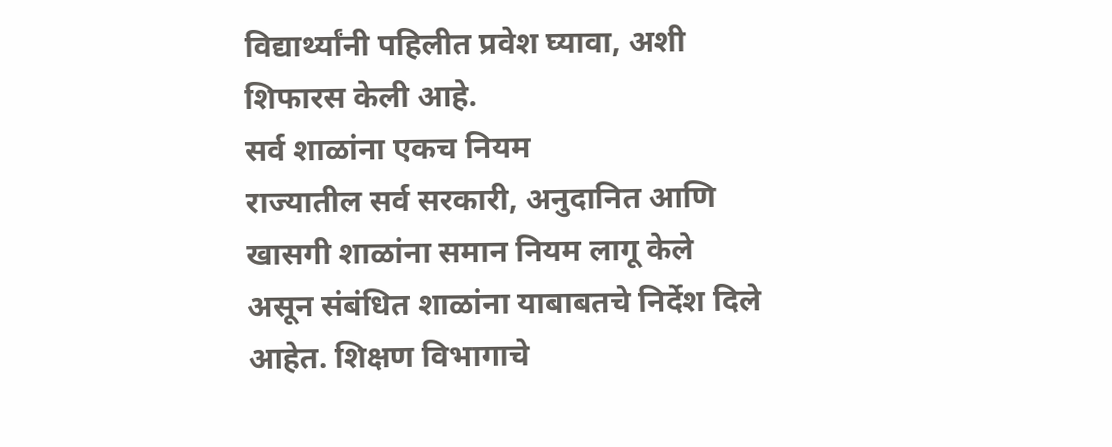विद्यार्थ्यांनी पहिलीत प्रवेश घ्यावा, अशी शिफारस केली आहे.
सर्व शाळांना एकच नियम
राज्यातील सर्व सरकारी, अनुदानित आणि खासगी शाळांना समान नियम लागू केले असून संबंधित शाळांना याबाबतचे निर्देश दिले आहेत. शिक्षण विभागाचे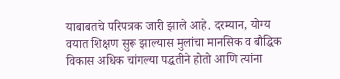याबाबतचे परिपत्रक जारी झाले आहे. दरम्यान, योग्य वयात शिक्षण सुरू झाल्यास मुलांचा मानसिक व बौद्धिक विकास अधिक चांगल्या पद्धतीने होतो आणि त्यांना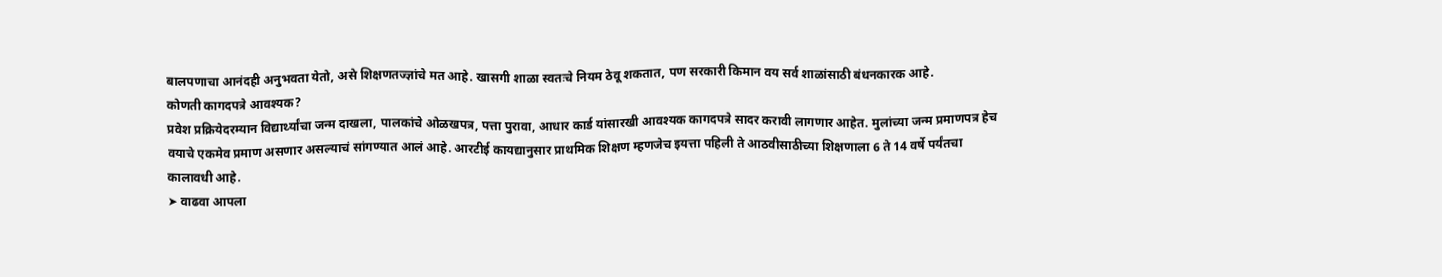बालपणाचा आनंदही अनुभवता येतो, असे शिक्षणतज्ज्ञांचे मत आहे. खासगी शाळा स्वतःचे नियम ठेवू शकतात, पण सरकारी किमान वय सर्व शाळांसाठी बंधनकारक आहे.
कोणती कागदपत्रे आवश्यक?
प्रवेश प्रक्रियेदरम्यान विद्यार्थ्यांचा जन्म दाखला, पालकांचे ओळखपत्र, पत्ता पुरावा, आधार कार्ड यांसारखी आवश्यक कागदपत्रे सादर करावी लागणार आहेत. मुलांच्या जन्म प्रमाणपत्र हेच वयाचे एकमेव प्रमाण असणार असल्याचं सांगण्यात आलं आहे. आरटीई कायद्यानुसार प्राथमिक शिक्षण म्हणजेच इयत्ता पहिली ते आठवीसाठीच्या शिक्षणाला 6 ते 14 वर्षे पर्यंतचा कालावधी आहे.
➤ वाढवा आपला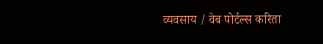व्यवसाय / वेब पोर्टल्स करिता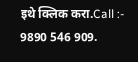इथे क्लिक करा.Call :- 9890 546 909.